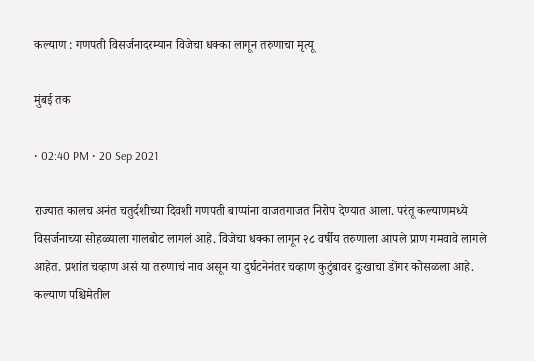कल्याण : गणपती विसर्जनादरम्यान विजेचा धक्का लागून तरुणाचा मृत्यू

मुंबई तक

• 02:40 PM • 20 Sep 2021

राज्यात कालच अनंत चतुर्दशीच्या दिवशी गणपती बाप्पांना वाजतगाजत निरोप देण्यात आला. परंतू कल्याणमध्ये विसर्जनाच्या सोहळ्याला गालबोट लागलं आहे. विजेचा धक्का लागून २८ वर्षीय तरुणाला आपले प्राण गमवावे लागले आहेत. प्रशांत चव्हाण असं या तरुणाचं नाव असून या दुर्घटनेनंतर चव्हाण कुटुंबावर दुःखाचा डोंगर कोसळला आहे. कल्याण पश्चिमेतील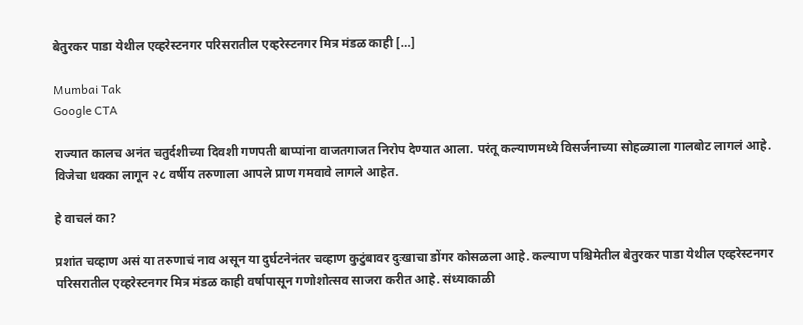बेतुरकर पाडा येथील एव्हरेस्टनगर परिसरातील एव्हरेस्टनगर मित्र मंडळ काही […]

Mumbai Tak
Google CTA

राज्यात कालच अनंत चतुर्दशीच्या दिवशी गणपती बाप्पांना वाजतगाजत निरोप देण्यात आला. परंतू कल्याणमध्ये विसर्जनाच्या सोहळ्याला गालबोट लागलं आहे. विजेचा धक्का लागून २८ वर्षीय तरुणाला आपले प्राण गमवावे लागले आहेत.

हे वाचलं का?

प्रशांत चव्हाण असं या तरुणाचं नाव असून या दुर्घटनेनंतर चव्हाण कुटुंबावर दुःखाचा डोंगर कोसळला आहे. कल्याण पश्चिमेतील बेतुरकर पाडा येथील एव्हरेस्टनगर परिसरातील एव्हरेस्टनगर मित्र मंडळ काही वर्षापासून गणोशोत्सव साजरा करीत आहे. संध्याकाळी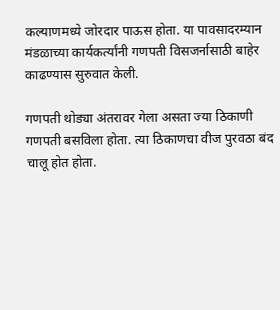कल्याणमध्ये जोरदार पाऊस होता. या पावसादरम्यान मंडळाच्या कार्यकर्त्यांनी गणपती विसजर्नासाठी बाहेर काढण्यास सुरुवात केली.

गणपती थोड्या अंतरावर गेला असता ज्या ठिकाणी गणपती बसविला होता. त्या ठिकाणचा वीज पुरवठा बंद चालू होत होता.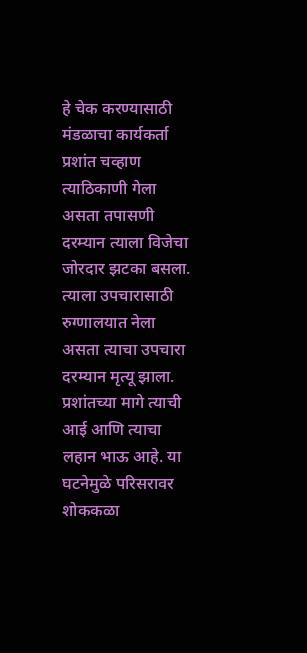हे चेक करण्यासाठी मंडळाचा कार्यकर्ता प्रशांत चव्हाण त्याठिकाणी गेला असता तपासणी दरम्यान त्याला विजेचा जोरदार झटका बसला. त्याला उपचारासाठी रुग्णालयात नेला असता त्याचा उपचारा दरम्यान मृत्यू झाला. प्रशांतच्या मागे त्याची आई आणि त्याचा लहान भाऊ आहे. या घटनेमुळे परिसरावर शोककळा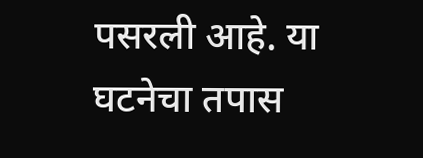पसरली आहे. या घटनेचा तपास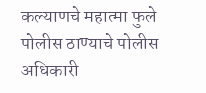कल्याणचे महात्मा फुले पोलीस ठाण्याचे पोलीस अधिकारी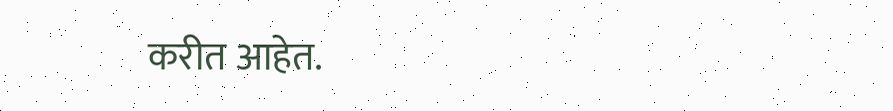करीत आहेत.